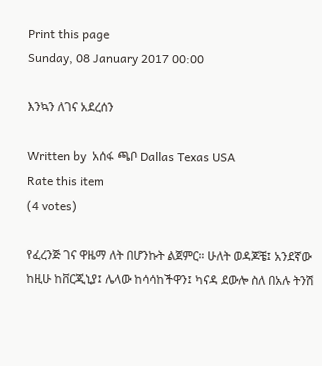Print this page
Sunday, 08 January 2017 00:00

እንኳን ለገና አደረሰን

Written by  አሰፋ ጫቦ Dallas Texas USA
Rate this item
(4 votes)

የፈረንጅ ገና ዋዜማ ለት በሆንኩት ልጀምር። ሁለት ወዳጆቼ፤ አንደኛው ከዚሁ ከቨርጂኒያ፤ ሌላው ከሳሳከችዋን፤ ካናዳ ደውሎ ስለ በአሉ ትንሽ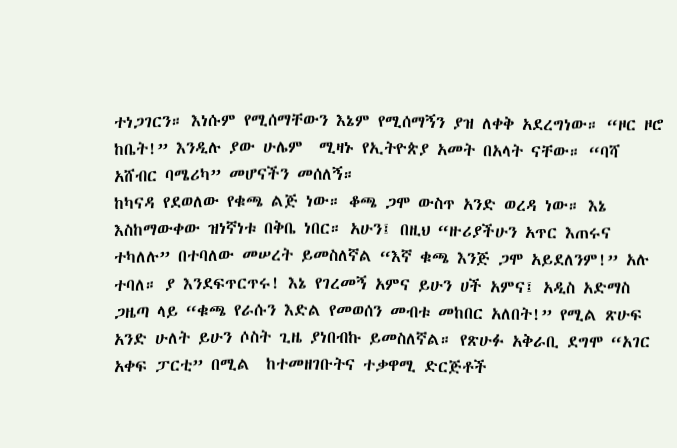ተነጋገርን። እነሱም የሚሰማቸውን እኔም የሚሰማኝን ያዝ ለቀቅ አደረግነው። “ዞር ዞሮ ከቤት!” እንዲሉ ያው ሁሌም  ሚዛኑ የኢትዮጵያ አመት በአላት ናቸው። “ባሻ አሸብር ባሜሪካ” መሆናችን መሰለኝ።
ከካናዳ የደወለው የቁጫ ልጅ ነው። ቆጫ ጋሞ ውስጥ አንድ ወረዳ ነው። እኔ እስከማውቀው ዝነኛነቱ በቅቤ ነበር። አሁን፤ በዚህ “ዙሪያችሁን አጥር እጠሩና ተካለሉ” በተባለው መሠረት ይመስለኛል “እኛ ቁጫ እንጅ ጋሞ አይደለንም!” አሉ ተባለ። ያ እንደፍጥርጥሩ! እኔ የገረመኝ አምና ይሁን ሀች አምና፤ አዲስ አድማስ ጋዜጣ ላይ “ቁጫ የራሱን እድል የመወሰን መብቱ መከበር አለበት!” የሚል ጽሁፍ አንድ ሁለት ይሁን ሶስት ጊዜ ያነበብኩ ይመስለኛል። የጽሁፉ አቅራቢ ደግሞ “አገር አቀፍ ፓርቲ” በሚል  ከተመዘገቡትና ተቃዋሚ ድርጅቶች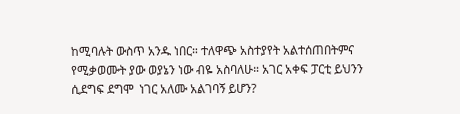ከሚባሉት ውስጥ አንዱ ነበር። ተለዋጭ አስተያየት አልተሰጠበትምና የሚቃወሙት ያው ወያኔን ነው ብዬ አስባለሁ። አገር አቀፍ ፓርቲ ይህንን ሲደግፍ ደግሞ  ነገር አለሙ አልገባኝ ይሆን?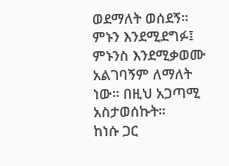ወደማለት ወሰደኝ። ምኑን እንደሚደግፉ፤ ምኑንስ እንደሚቃወሙ አልገባኝም ለማለት ነው። በዚህ አጋጣሚ አስታወሰኩት።
ከነሱ ጋር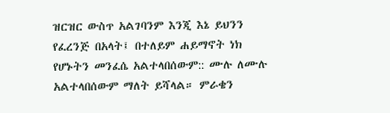ዝርዝር ውስጥ አልገባንም እንጂ እኔ ይህንን የፈረንጅ በአላት፤ በተለይም ሐይማኖት ነክ የሆኑትን መንፈሴ አልተላበሰውም:: ሙሉ ለሙሉ አልተላበሰውም ማለት ይሻላል። ምራቄን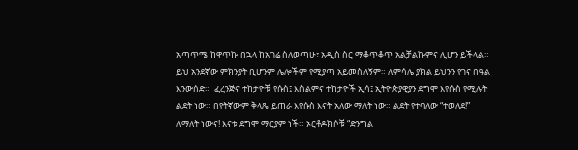አጣጥሜ ከዋጥኩ በኋላ ከአገሬ ስለወጣሁ፣ አዲስ ስር ማቆጥቆጥ አልቻልኩምና ሊሆን ይችላል። ይህ አንደኛው ምክንያት ቢሆንም ሌሎችም የሚያጣ አይመስለኝም። ለምሳሌ ያክል ይህንን የገና በዓል እንውሰድ።  ፈረንጅና ተከታዮቹ የሱስ፤ እስልምና ተከታዮች ኢሳ፤ ኢትዮጵያዊያን ደግሞ እየሱስ የሚሉት  ልደት ነው። በየትኛውም ቅላጼ ይጠራ እየሱስ እናት አለው ማለት ነው። ልደት የተባለው “ተወለደ!” ለማለት ነውና! እናቱ ደግሞ ማርያም ነች። ኦርቶዶክሶቹ “ድንግል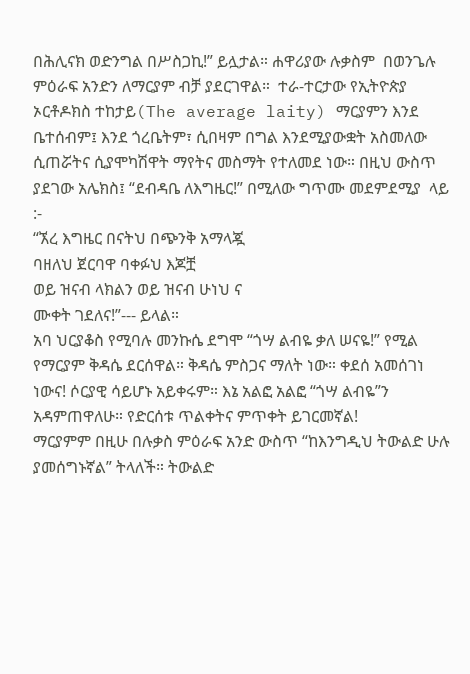በሕሊናክ ወድንግል በሥስጋኪ!” ይሏታል። ሐዋሪያው ሉቃስም  በወንጌሉ ምዕራፍ አንድን ለማርያም ብቻ ያደርገዋል።  ተራ-ተርታው የኢትዮጵያ ኦርቶዶክስ ተከታይ(The average laity) ማርያምን እንደ ቤተሰብም፤ እንደ ጎረቤትም፣ ሲበዛም በግል እንደሚያውቋት አስመለው ሲጠሯትና ሲያሞካሽዋት ማየትና መስማት የተለመደ ነው። በዚህ ውስጥ ያደገው አሌክስ፤ “ደብዳቤ ለእግዜር!” በሚለው ግጥሙ መደምደሚያ  ላይ :-
“ኧረ እግዜር በናትህ በጭንቅ አማላጇ
ባዘለህ ጀርባዋ ባቀፉህ እጆቿ
ወይ ዝናብ ላክልን ወይ ዝናብ ሁነህ ና
ሙቀት ገደለና!”--- ይላል።
አባ ህርያቆስ የሚባሉ መንኩሴ ደግሞ “ጎሣ ልብዬ ቃለ ሠናዬ!” የሚል የማርያም ቅዳሴ ደርሰዋል። ቅዳሴ ምስጋና ማለት ነው። ቀደሰ አመሰገነ ነውና! ሶርያዊ ሳይሆኑ አይቀሩም። እኔ አልፎ አልፎ “ጎሣ ልብዬ”ን አዳምጠዋለሁ። የድርሰቱ ጥልቀትና ምጥቀት ይገርመኛል!
ማርያምም በዚሁ በሉቃስ ምዕራፍ አንድ ውስጥ “ከእንግዲህ ትውልድ ሁሉ ያመሰግኑኛል” ትላለች። ትውልድ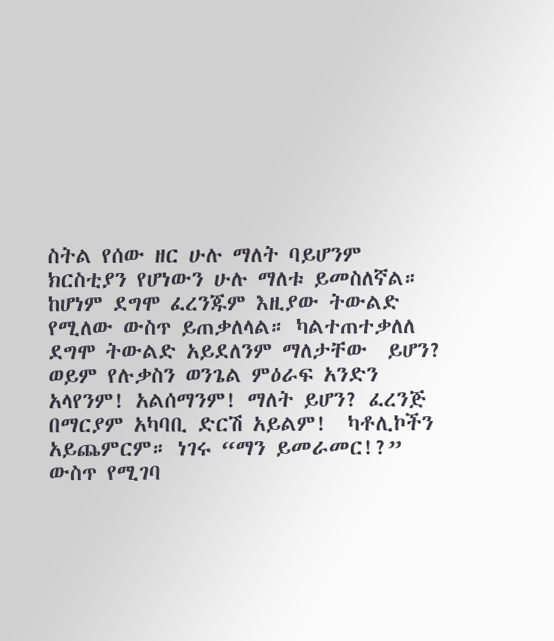ስትል የሰው ዘር ሁሉ ማለት ባይሆንም ክርስቲያን የሆነውን ሁሉ ማለቱ ይመስለኛል። ከሆነም ደግሞ ፈረንጁም እዚያው ትውልድ የሚለው ውስጥ ይጠቃለላል። ካልተጠተቃለለ ደግሞ ትውልድ አይደለንም ማለታቸው  ይሆን? ወይም የሉቃስን ወንጌል ምዕራፍ አንድን አላየንም! አልሰማንም! ማለት ይሆን? ፈረንጅ በማርያም አካባቢ ድርሽ አይልም!  ካቶሊኮችን አይጨምርም። ነገሩ “ማን ይመራመር!?” ውስጥ የሚገባ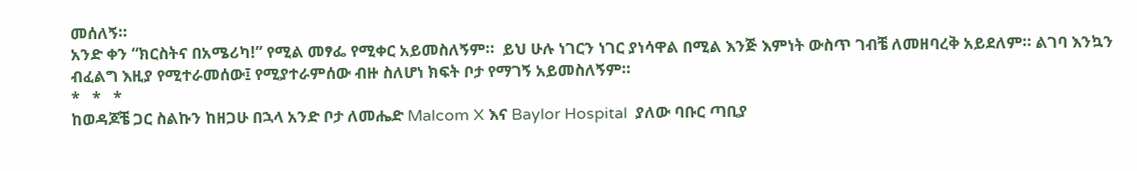መሰለኝ።
አንድ ቀን “ክርስትና በአሜሪካ!” የሚል መፃፌ የሚቀር አይመስለኝም።  ይህ ሁሉ ነገርን ነገር ያነሳዋል በሚል እንጅ እምነት ውስጥ ገብቼ ለመዘባረቅ አይደለም። ልገባ እንኳን ብፈልግ እዚያ የሚተራመሰው፤ የሚያተራምሰው ብዙ ስለሆነ ክፍት ቦታ የማገኝ አይመስለኝም።
*   *   *
ከወዳጆቼ ጋር ስልኩን ከዘጋሁ በኋላ አንድ ቦታ ለመሔድ Malcom X እና Baylor Hospital  ያለው ባቡር ጣቢያ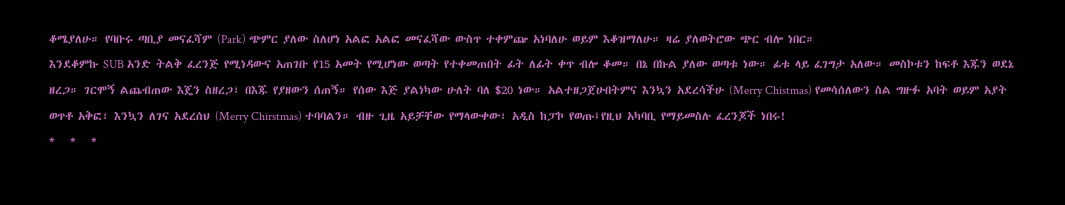ቆሜያለሁ። የባቡሩ ጣቢያ መናፈሻም (Park) ጭምር ያለው ስለሆነ አልፎ አልፎ መናፈሻው ውስጥ ተቀምጬ አነባለሁ ወይም እቆዝማለሁ። ዛሬ ያለወትሮው ጭር ብሎ ነበር።
እንደቆምኩ SUB አንድ ትልቅ ፈረንጅ የሚነዳውና አጠገቡ የ15 አመት የሚሆነው ወጣት የተቀመጠበት ፊት ለፊት ቀጥ ብሎ ቆመ። በኔ በኩል ያለው ወጣቱ ነው። ፊቱ ላይ ፈገግታ አለው። መስኮቱን ከፍቶ እጁን ወደኔ ዘረጋ። ገርሞኝ ልጨብጠው እጄን ስዘረጋ፣ በእጁ የያዘውን ሰጠኝ። የሰው እጅ ያልነካው ሁለት ባለ $20 ነው። አልተዘጋጀሁበትምና እንኳን አደረሳችሁ (Merry Chistmas) የመሳሰለውን ስል ግዙፉ አባት ወይም አያት ወጥቶ አቅፎ፣ እንኳን ለገና አደረሰህ (Merry Chirstmas) ተባባልን። ብዙ ጊዜ አይቻቸው የማላውቀው፣ አዲስ ከፓኮ የወጡ፤የዚህ አካባቢ የማይመስሉ ፈረንጆች ነበሩ!
*   *   *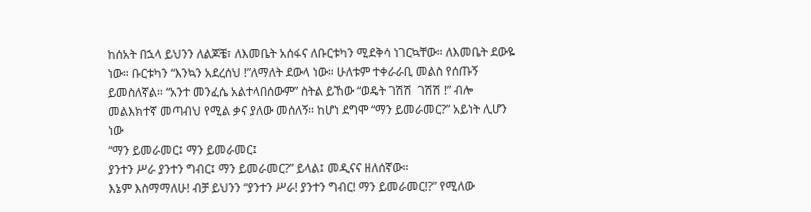ከሰአት በኋላ ይህንን ለልጆቼ፣ ለእመቤት አሰፋና ለቡርቱካን ሚደቅሳ ነገርኳቸው። ለእመቤት ደውዬ ነው። ቡርቱካን “እንኳን አደረሰህ !”ለማለት ደውላ ነው። ሁለቱም ተቀራራቢ መልስ የሰጡኝ ይመስለኛል። “አንተ መንፈሴ አልተላበሰውም” ስትል ይኸው “ወዴት ገሽሽ  ገሽሽ !” ብሎ መልእክተኛ መጣብህ የሚል ቃና ያለው መሰለኝ። ከሆነ ደግሞ “ማን ይመራመር?” አይነት ሊሆን  ነው
“ማን ይመራመር፤ ማን ይመራመር፤
ያንተን ሥራ ያንተን ግብር፤ ማን ይመራመር?” ይላል፤ መዲናና ዘለሰኛው።
እኔም እስማማለሁ! ብቻ ይህንን “ያንተን ሥራ! ያንተን ግብር! ማን ይመራመር!?” የሚለው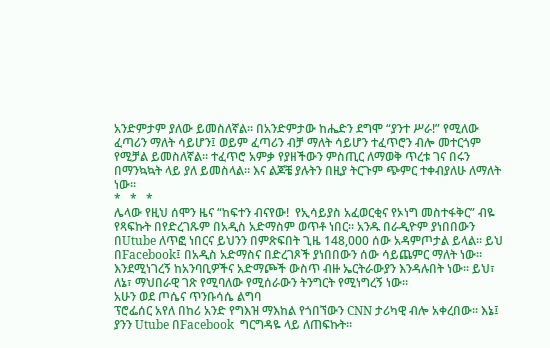አንድምታም ያለው ይመስለኛል። በአንድምታው ከሔድን ደግሞ “ያንተ ሥራ!” የሚለው ፈጣሪን ማለት ሳይሆን፤ ወይም ፈጣሪን ብቻ ማለት ሳይሆን ተፈጥሮን ብሎ መተርጎም የሚቻል ይመስለኛል። ተፈጥሮ አምቃ የያዘችውን ምስጢር ለማወቅ ጥረቱ ገና በሩን በማንኳኳት ላይ ያለ ይመስላል። እና ልጆቼ ያሉትን በዚያ ትርጉም ጭምር ተቀብያለሁ ለማለት ነው።
*   *   *
ሌላው የዚህ ሰሞን ዜና “ከፍተን ብናየው!  የኢሳይያስ አፈወርቂና የኦነግ መስተፋቅር” ብዬ የጻፍኩት በየድረገጹም በአዲስ አድማስም ወጥቶ ነበር። አንዱ በራዲዮም ያነበበውን በUtube ለጥፎ ነበርና ይህንን በምጽፍበት ጊዜ 148,000 ሰው አዳምጦታል ይላል። ይህ በFacebook፤ በአዲስ አድማስና በድረገጾች ያነበበውን ሰው ሳይጨምር ማለት ነው። እንደሚነገረኝ ከአንባቢዎችና አድማጮች ውስጥ ብዙ ኤርትራውያን እንዳሉበት ነው። ይህ፣ ለኔ፣ ማህበራዊ ገጽ የሚባለው የሚሰራውን ትንግርት የሚነግረኝ ነው።
አሁን ወደ ጦሴና ጥንቡሳሴ ልግባ
ፕሮፌሰር አየለ በከሪ አንድ የግእዝ ማእከል የጎበኘውን CNN ታሪካዊ ብሎ አቀረበው። እኔ፤ ያንን Utube በFacebook  ግርግዳዬ ላይ ለጠፍኩት።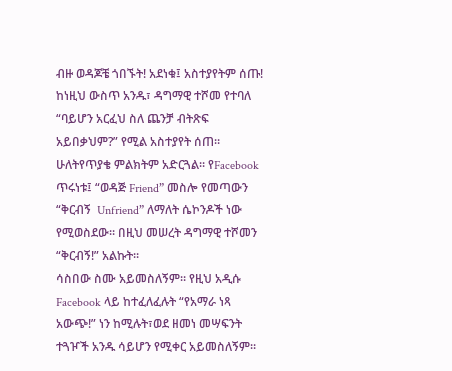ብዙ ወዳጆቼ ጎበኙት! አደነቁ፤ አስተያየትም ሰጡ! ከነዚህ ውስጥ አንዱ፣ ዳግማዊ ተሾመ የተባለ “ባይሆን አርፈህ ስለ ጨንቻ ብትጽፍ አይበቃህም?” የሚል አስተያየት ሰጠ። ሁለትየጥያቄ ምልክትም አድርጓል። የFacebook ጥሩነቱ፤ “ወዳጅ Friend” መስሎ የመጣውን “ቅርብኝ  Unfriend” ለማለት ሴኮንዶች ነው የሚወስደው። በዚህ መሠረት ዳግማዊ ተሾመን “ቅርብኝ!” አልኩት።
ሳስበው ስሙ አይመስለኝም። የዚህ አዲሱ  Facebook ላይ ከተፈለፈሉት “የአማራ ነጻ አውጭ!” ነን ከሚሉት፣ወደ ዘመነ መሣፍንት ተጓዦች አንዱ ሳይሆን የሚቀር አይመስለኝም።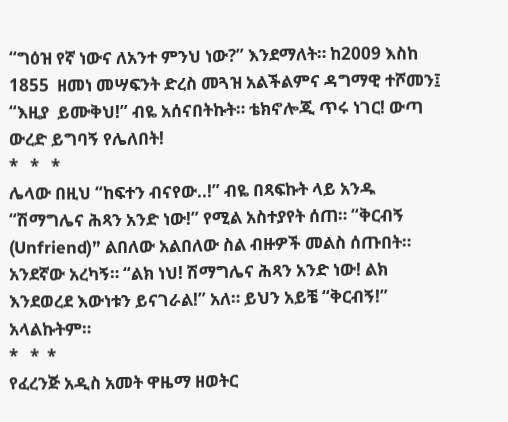“ግዕዝ የኛ ነውና ለአንተ ምንህ ነው?” እንደማለት። ከ2009 እስከ 1855  ዘመነ መሣፍንት ድረስ መጓዝ አልችልምና ዳግማዊ ተሾመን፤ “እዚያ  ይሙቅህ!” ብዬ አሰናበትኩት። ቴክኖሎጂ ጥሩ ነገር! ውጣ ውረድ ይግባኝ የሌለበት!
*   *   *
ሌላው በዚህ “ከፍተን ብናየው..!” ብዬ በጻፍኩት ላይ አንዱ “ሽማግሌና ሕጻን አንድ ነው!” የሚል አስተያየት ሰጠ። “ቅርብኝ (Unfriend)” ልበለው አልበለው ስል ብዙዎች መልስ ሰጡበት። አንደኛው አረካኝ። “ልክ ነህ! ሽማግሌና ሕጻን አንድ ነው! ልክ እንደወረደ እውነቱን ይናገራል!” አለ። ይህን አይቼ “ቅርብኝ!” አላልኩትም።
*   *  *
የፈረንጅ አዲስ አመት ዋዜማ ዘወትር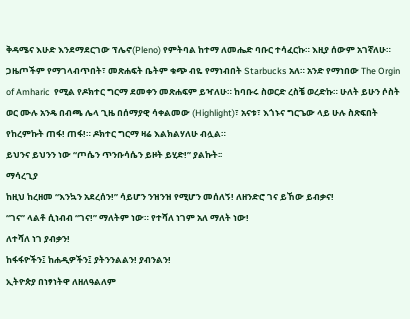ቅዳሜና እሁድ እንደማደርገው ፕሌኖ(Pleno) የምትባል ከተማ ለመሔድ ባቡር ተሳፈርኩ። እዚያ ሰውም አገኛለሁ። ጋዜጦችም የማገላብጥበት፣ መጽሐፍት ቤትም ቁጭ ብዬ የማነብበት Starbucks አለ። አንድ የማነበው The Orgin of Amharic  የሚል የዶክተር ግርማ ደመቀን መጽሐፍም ይዣለሁ። ከባቡሩ ስወርድ ረስቼ ወረድኩ። ሁለት ይሁን ሶስት ወር ሙሉ አንዴ በብጫ ሌላ ጊዜ በሰማያዊ ሳቀልመው (Highlight)፣ አናቱ፣ እጎኑና ግርጌው ላይ ሁሉ ስጽፍበት የከረምኩት ጠፋ! ጠፋ!። ዶክተር ግርማ ዛሬ እልክልሃለሁ ብሏል።
ይህንና ይህንን ነው “ጦሴን ጥንቡሳሴን ይዞት ይሂድ!” ያልኩት፡፡
ማሳረጊያ
ከዚህ ከረዘመ “እንኳን አደረሰን!” ሳይሆን ንዝንዝ የሚሆን መሰለኝ! ለዘንድሮ ገና ይኸው ይብቃና!
“ገና” ላልቶ ሲነብብ “ገና!” ማለትም ነው። የተሻለ ነገም አለ ማለት ነው!
ለተሻለ ነገ ያብቃን!
ከፋፋዮችን፤ ከሐዲዎችን፤ ያትንንልልን! ያብንልን!
ኢትዮጵያ በነፃነትዋ ለዘለዓልለም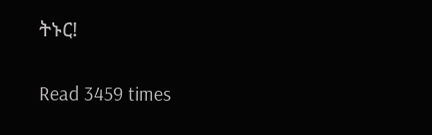ትኑር!

Read 3459 times